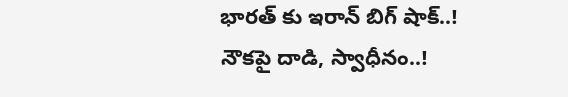భారత్ కు ఇరాన్ బిగ్ షాక్..! నౌకపై దాడి, స్వాధీనం..!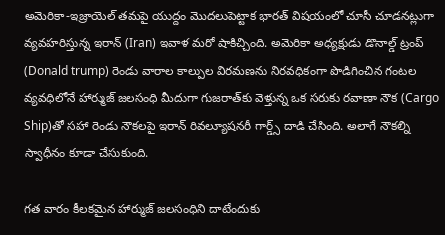అమెరికా-ఇజ్రాయెల్ తమపై యుద్దం మొదలుపెట్టాక భారత్ విషయంలో చూసీ చూడనట్లుగా వ్యవహరిస్తున్న ఇరాన్ (Iran) ఇవాళ మరో షాకిచ్చింది. అమెరికా అధ్యక్షుడు డొనాల్డ్ ట్రంప్ (Donald trump) రెండు వారాల కాల్పుల విరమణను నిరవధికంగా పొడిగించిన గంటల వ్యవధిలోనే హార్ముజ్ జలసంధి మీదుగా గుజరాత్‌కు వెళ్తున్న ఒక సరుకు రవాణా నౌక (Cargo Ship)తో సహా రెండు నౌకలపై ఇరాన్ రివల్యూషనరీ గార్డ్స్ దాడి చేసింది. అలాగే నౌకల్ని స్వాధీనం కూడా చేసుకుంది.

గత వారం కీలకమైన హార్ముజ్‌ జలసంధిని దాటేందుకు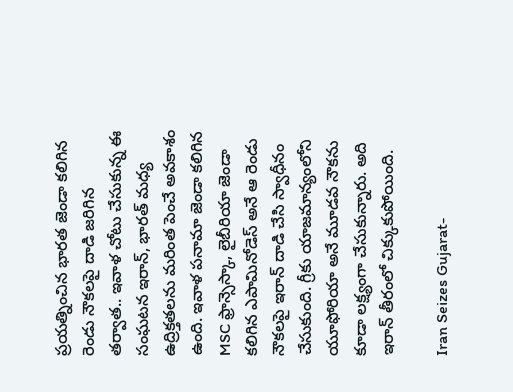ప్రయత్నించిన భారత జెండా కలిగిన రెండు నౌకలపై దాడి జరిగిన తర్వాత.. ఇవాళ చోటు చేసుకున్న ఈ సంఘటన ఇరాన్, భారత్ మధ్య ఉద్రిక్తతలను మరింత పెంచే అవకాశం ఉంది. ఇవాళ పనామా జెండా కలిగిన MSC ఫ్రాన్సెస్కా, లైబీరియా జెండా కలిగిన ఎపామినోడెస్ అనే ఆ రెండు నౌకలపై ఇరాన్ దాడి చేసి స్వాధీనం చేసుకుంది. గ్రీకు యాజమాన్యంలోని యూఫోరియా అనే మూడవ నౌకను కూడా లక్ష్యంగా చేసుకున్నారు. అది ఇరాన్ తీరంలో చిక్కుకుపోయింది.

Iran Seizes Gujarat-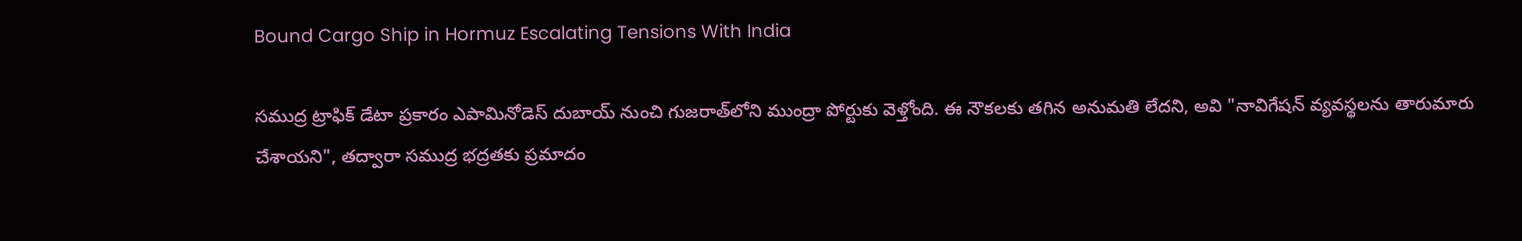Bound Cargo Ship in Hormuz Escalating Tensions With India

సముద్ర ట్రాఫిక్ డేటా ప్రకారం ఎపామినోడెస్ దుబాయ్ నుంచి గుజరాత్‌లోని ముంద్రా పోర్టుకు వెళ్తోంది. ఈ నౌకలకు తగిన అనుమతి లేదని, అవి "నావిగేషన్ వ్యవస్థలను తారుమారు చేశాయని", తద్వారా సముద్ర భద్రతకు ప్రమాదం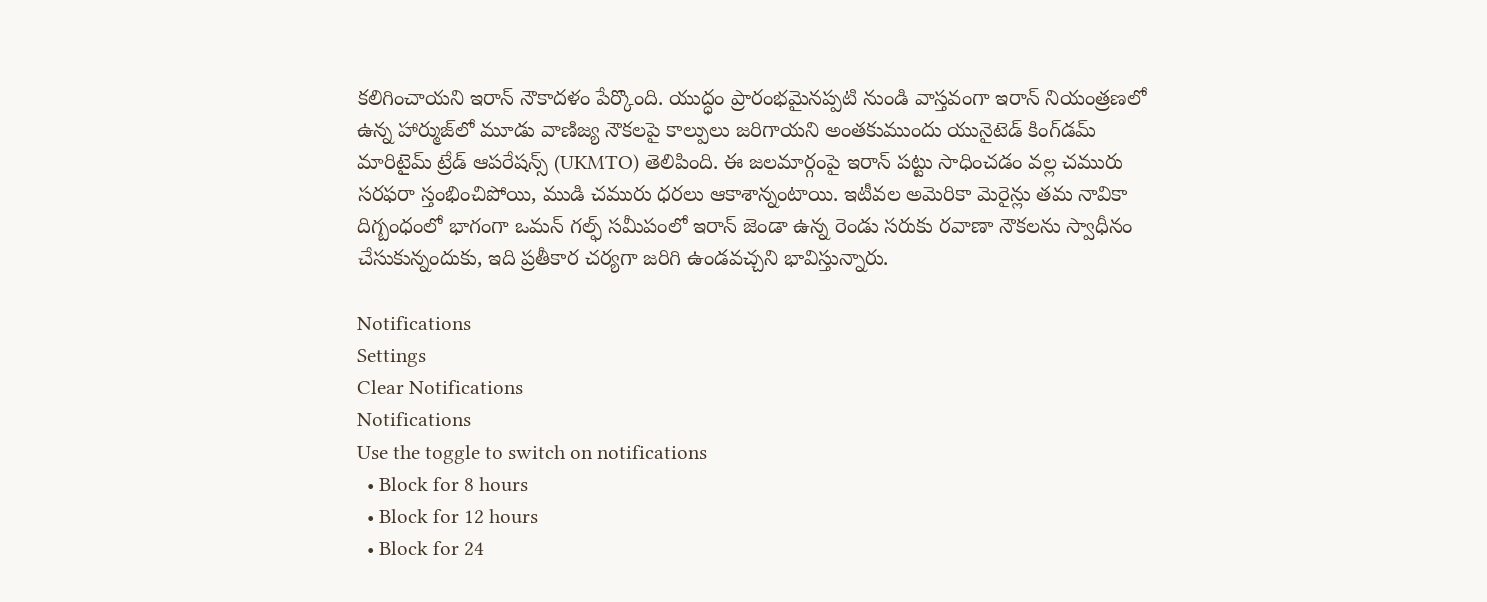కలిగించాయని ఇరాన్ నౌకాదళం పేర్కొంది. యుద్ధం ప్రారంభమైనప్పటి నుండి వాస్తవంగా ఇరాన్ నియంత్రణలో ఉన్న హార్ముజ్‌లో మూడు వాణిజ్య నౌకలపై కాల్పులు జరిగాయని అంతకుముందు యునైటెడ్ కింగ్‌డమ్ మారిటైమ్ ట్రేడ్ ఆపరేషన్స్ (UKMTO) తెలిపింది. ఈ జలమార్గంపై ఇరాన్ పట్టు సాధించడం వల్ల చమురు సరఫరా స్తంభించిపోయి, ముడి చమురు ధరలు ఆకాశాన్నంటాయి. ఇటీవల అమెరికా మెరైన్లు తమ నావికా దిగ్బంధంలో భాగంగా ఒమన్ గల్ఫ్ సమీపంలో ఇరాన్ జెండా ఉన్న రెండు సరుకు రవాణా నౌకలను స్వాధీనం చేసుకున్నందుకు, ఇది ప్రతీకార చర్యగా జరిగి ఉండవచ్చని భావిస్తున్నారు.

Notifications
Settings
Clear Notifications
Notifications
Use the toggle to switch on notifications
  • Block for 8 hours
  • Block for 12 hours
  • Block for 24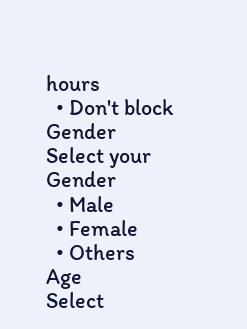hours
  • Don't block
Gender
Select your Gender
  • Male
  • Female
  • Others
Age
Select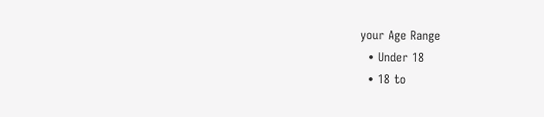your Age Range
  • Under 18
  • 18 to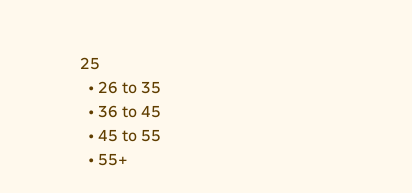25
  • 26 to 35
  • 36 to 45
  • 45 to 55
  • 55+